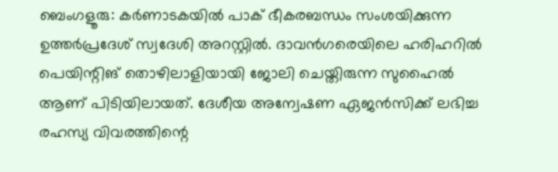ബെംഗളൂരു: കർണാടകയിൽ പാക് ഭീകരബന്ധം സംശയിക്കുന്ന ഉത്തർപ്രദേശ് സ്വദേശി അറസ്റ്റിൽ. ദാവൻഗരെയിലെ ഹരിഹറിൽ പെയിന്റിങ് തൊഴിലാളിയായി ജോലി ചെയ്തിരുന്ന സുഹൈൽ ആണ് പിടിയിലായത്. ദേശീയ അന്വേഷണ ഏജൻസിക്ക് ലഭിച്ച രഹസ്യ വിവരത്തിന്റെ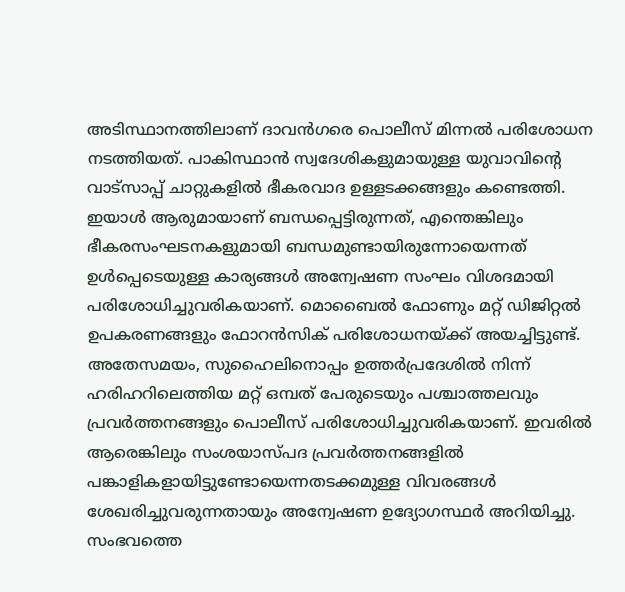അടിസ്ഥാനത്തിലാണ് ദാവൻഗരെ പൊലീസ് മിന്നൽ പരിശോധന നടത്തിയത്. പാകിസ്ഥാൻ സ്വദേശികളുമായുള്ള യുവാവിന്റെ വാട്സാപ്പ് ചാറ്റുകളിൽ ഭീകരവാദ ഉള്ളടക്കങ്ങളും കണ്ടെത്തി.
ഇയാൾ ആരുമായാണ് ബന്ധപ്പെട്ടിരുന്നത്, എന്തെങ്കിലും ഭീകരസംഘടനകളുമായി ബന്ധമുണ്ടായിരുന്നോയെന്നത് ഉൾപ്പെടെയുള്ള കാര്യങ്ങൾ അന്വേഷണ സംഘം വിശദമായി പരിശോധിച്ചുവരികയാണ്. മൊബൈൽ ഫോണും മറ്റ് ഡിജിറ്റൽ ഉപകരണങ്ങളും ഫോറൻസിക് പരിശോധനയ്ക്ക് അയച്ചിട്ടുണ്ട്.
അതേസമയം, സുഹൈലിനൊപ്പം ഉത്തർപ്രദേശിൽ നിന്ന് ഹരിഹറിലെത്തിയ മറ്റ് ഒമ്പത് പേരുടെയും പശ്ചാത്തലവും പ്രവർത്തനങ്ങളും പൊലീസ് പരിശോധിച്ചുവരികയാണ്. ഇവരിൽ ആരെങ്കിലും സംശയാസ്പദ പ്രവർത്തനങ്ങളിൽ പങ്കാളികളായിട്ടുണ്ടോയെന്നതടക്കമുള്ള വിവരങ്ങൾ ശേഖരിച്ചുവരുന്നതായും അന്വേഷണ ഉദ്യോഗസ്ഥർ അറിയിച്ചു. സംഭവത്തെ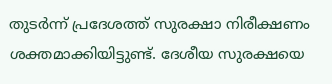തുടർന്ന് പ്രദേശത്ത് സുരക്ഷാ നിരീക്ഷണം ശക്തമാക്കിയിട്ടുണ്ട്. ദേശീയ സുരക്ഷയെ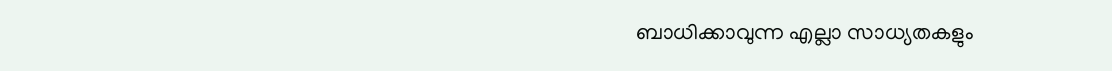ബാധിക്കാവുന്ന എല്ലാ സാധ്യതകളും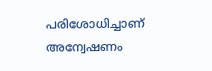പരിശോധിച്ചാണ് അന്വേഷണം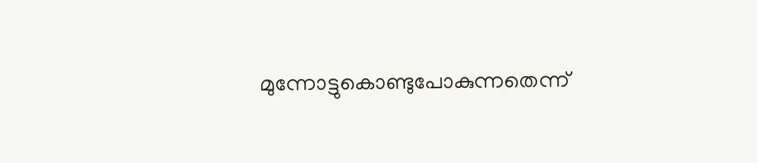മുന്നോട്ടുകൊണ്ടുപോകുന്നതെന്ന്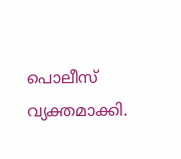പൊലീസ് വ്യക്തമാക്കി.